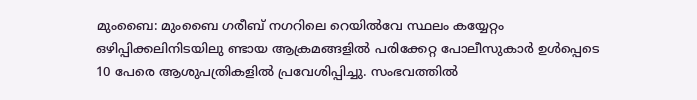മുംബൈ: മുംബൈ ഗരീബ് നഗറിലെ റെയിൽവേ സ്ഥലം കയ്യേറ്റം ഒഴിപ്പിക്കലിനിടയിലു ണ്ടായ ആക്രമങ്ങളിൽ പരിക്കേറ്റ പോലീസുകാർ ഉൾപ്പെടെ 10 പേരെ ആശുപത്രികളിൽ പ്രവേശിപ്പിച്ചു. സംഭവത്തിൽ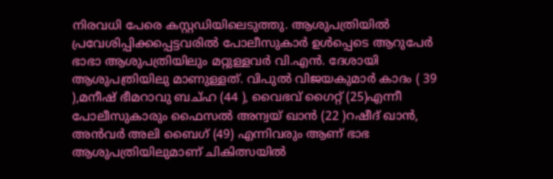നിരവധി പേരെ കസ്റ്റഡിയിലെടുത്തു. ആശുപത്രിയിൽ പ്രവേശിപ്പിക്കപ്പെട്ടവരിൽ പോലീസുകാർ ഉൾപ്പെടെ ആറുപേർ ഭാഭാ ആശുപത്രിയിലും മറ്റുള്ളവർ വി.എൻ. ദേശായി ആശുപത്രിയിലു മാണുള്ളത്. വിപുൽ വിജയകുമാർ കാദം ( 39 ),മനീഷ് ഭീമറാവു ബച്ഹ (44 ), വൈഭവ് ഗൈറ്റ് (25)എന്നീ പോലീസുകാരും ഫൈസൽ അന്വയ് ഖാൻ (22 )റഷീദ് ഖാൻ, അൻവർ അലി ബൈഗ് (49) എന്നിവരും ആണ് ഭാഭ ആശുപത്രിയിലുമാണ് ചികിത്സയിൽ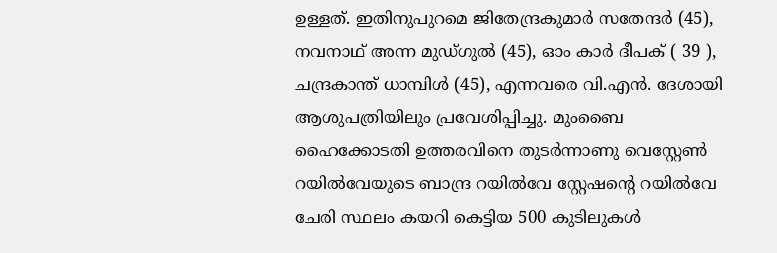ഉള്ളത്. ഇതിനുപുറമെ ജിതേന്ദ്രകുമാർ സതേന്ദർ (45), നവനാഥ് അന്ന മുഡ്ഗുൽ (45), ഓം കാർ ദീപക് ( 39 ), ചന്ദ്രകാന്ത് ധാമ്പിൾ (45), എന്നവരെ വി.എൻ. ദേശായി ആശുപത്രിയിലും പ്രവേശിപ്പിച്ചു. മുംബൈ ഹൈക്കോടതി ഉത്തരവിനെ തുടർന്നാണു വെസ്റ്റേൺ റയിൽവേയുടെ ബാന്ദ്ര റയിൽവേ സ്റ്റേഷന്റെ റയിൽവേ ചേരി സ്ഥലം കയറി കെട്ടിയ 500 കുടിലുകൾ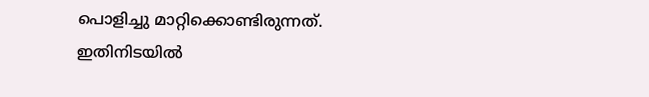പൊളിച്ചു മാറ്റിക്കൊണ്ടിരുന്നത്. ഇതിനിടയിൽ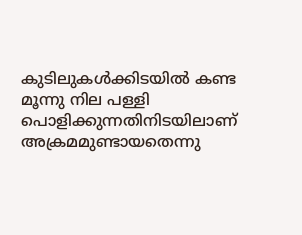കുടിലുകൾക്കിടയിൽ കണ്ട മൂന്നു നില പള്ളി പൊളിക്കുന്നതിനിടയിലാണ് അക്രമമുണ്ടായതെന്നു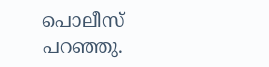പൊലീസ് പറഞ്ഞു.